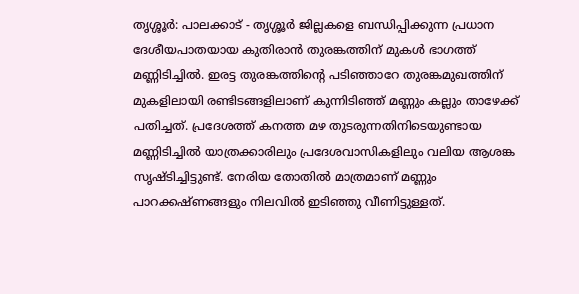തൃശ്ശൂർ: പാലക്കാട് - തൃശ്ശൂർ ജില്ലകളെ ബന്ധിപ്പിക്കുന്ന പ്രധാന ദേശീയപാതയായ കുതിരാൻ തുരങ്കത്തിന് മുകൾ ഭാഗത്ത് മണ്ണിടിച്ചിൽ. ഇരട്ട തുരങ്കത്തിന്റെ പടിഞ്ഞാറേ തുരങ്കമുഖത്തിന് മുകളിലായി രണ്ടിടങ്ങളിലാണ് കുന്നിടിഞ്ഞ് മണ്ണും കല്ലും താഴേക്ക് പതിച്ചത്. പ്രദേശത്ത് കനത്ത മഴ തുടരുന്നതിനിടെയുണ്ടായ മണ്ണിടിച്ചിൽ യാത്രക്കാരിലും പ്രദേശവാസികളിലും വലിയ ആശങ്ക സൃഷ്ടിച്ചിട്ടുണ്ട്. നേരിയ തോതിൽ മാത്രമാണ് മണ്ണും പാറക്കഷ്ണങ്ങളും നിലവിൽ ഇടിഞ്ഞു വീണിട്ടുള്ളത്.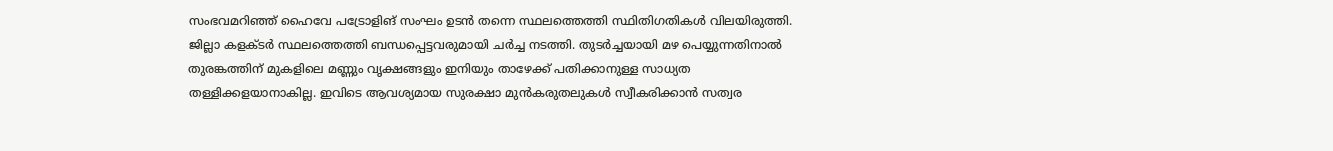സംഭവമറിഞ്ഞ് ഹൈവേ പട്രോളിങ് സംഘം ഉടൻ തന്നെ സ്ഥലത്തെത്തി സ്ഥിതിഗതികൾ വിലയിരുത്തി. ജില്ലാ കളക്ടർ സ്ഥലത്തെത്തി ബന്ധപ്പെട്ടവരുമായി ചർച്ച നടത്തി. തുടർച്ചയായി മഴ പെയ്യുന്നതിനാൽ തുരങ്കത്തിന് മുകളിലെ മണ്ണും വൃക്ഷങ്ങളും ഇനിയും താഴേക്ക് പതിക്കാനുള്ള സാധ്യത തള്ളിക്കളയാനാകില്ല. ഇവിടെ ആവശ്യമായ സുരക്ഷാ മുൻകരുതലുകൾ സ്വീകരിക്കാൻ സത്വര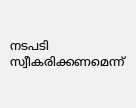നടപടി സ്വീകരിക്കണമെന്ന്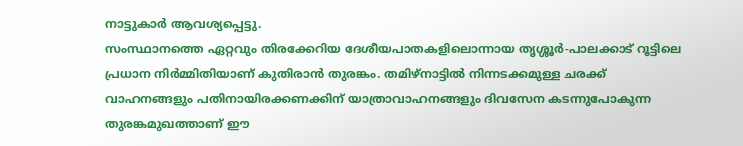നാട്ടുകാർ ആവശ്യപ്പെട്ടു.
സംസ്ഥാനത്തെ ഏറ്റവും തിരക്കേറിയ ദേശീയപാതകളിലൊന്നായ തൃശ്ശൂർ-പാലക്കാട് റൂട്ടിലെ പ്രധാന നിർമ്മിതിയാണ് കുതിരാൻ തുരങ്കം. തമിഴ്നാട്ടിൽ നിന്നടക്കമുള്ള ചരക്ക് വാഹനങ്ങളും പതിനായിരക്കണക്കിന് യാത്രാവാഹനങ്ങളും ദിവസേന കടന്നുപോകുന്ന തുരങ്കമുഖത്താണ് ഈ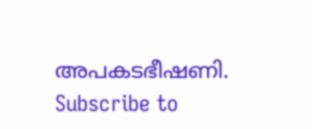അപകടഭീഷണി.
Subscribe to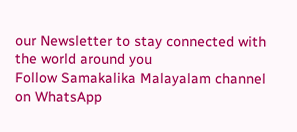our Newsletter to stay connected with the world around you
Follow Samakalika Malayalam channel on WhatsApp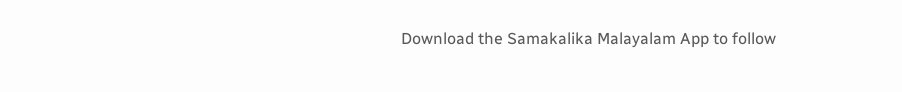Download the Samakalika Malayalam App to follow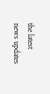the latest news updates